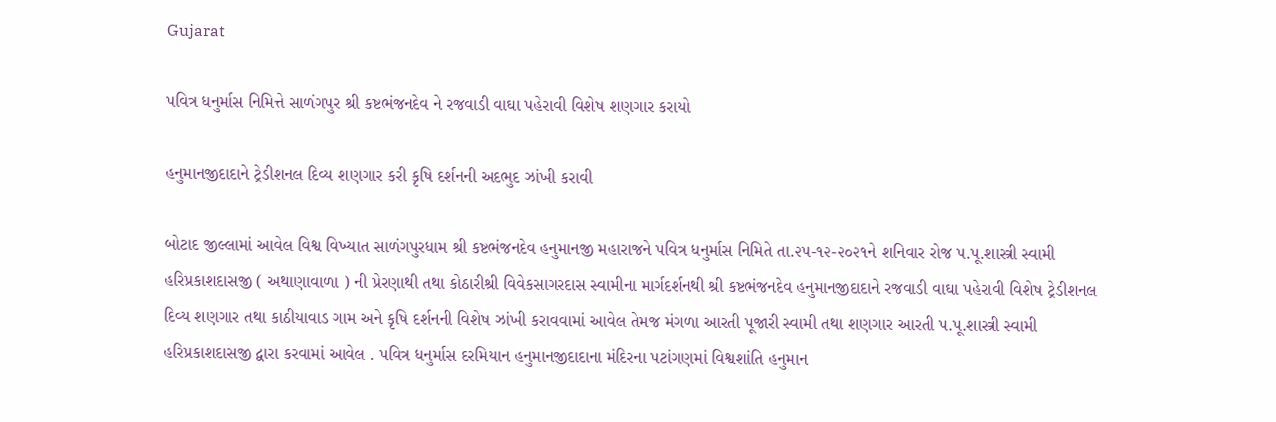Gujarat

પવિત્ર ધનુર્માસ નિમિત્તે સાળંગપુર શ્રી કષ્ટભંજનદેવ ને રજવાડી વાઘા પહેરાવી વિશેષ શણગાર કરાયો

હનુમાનજીદાદાને ટ્રેડીશનલ દિવ્ય શણગાર કરી કૃષિ દર્શનની અદભુદ ઝાંખી કરાવી

બોટાદ જીલ્લામાં આવેલ વિશ્વ વિખ્યાત સાળંગપુરધામ શ્રી કષ્ટભંજનદેવ હનુમાનજી મહારાજને પવિત્ર ધનુર્માસ નિમિતે તા.૨૫-૧૨-૨૦૨૧ને શનિવાર રોજ પ.પૂ.શાસ્ત્રી સ્વામી હરિપ્રકાશદાસજી ( અથાણાવાળા ) ની પ્રેરણાથી તથા કોઠારીશ્રી વિવેકસાગરદાસ સ્વામીના માર્ગદર્શનથી શ્રી કષ્ટભંજનદેવ હનુમાનજીદાદાને રજવાડી વાઘા પહેરાવી વિશેષ ટ્રેડીશનલ દિવ્ય શણગાર તથા કાઠીયાવાડ ગામ અને કૃષિ દર્શનની વિશેષ ઝાંખી કરાવવામાં આવેલ તેમજ મંગળા આરતી પૂજારી સ્વામી તથા શણગાર આરતી પ.પૂ.શાસ્ત્રી સ્વામી હરિપ્રકાશદાસજી દ્વારા કરવામાં આવેલ . પવિત્ર ધનુર્માસ દરમિયાન હનુમાનજીદાદાના મંદિરના પટાંગણમાં વિશ્વશાંતિ હનુમાન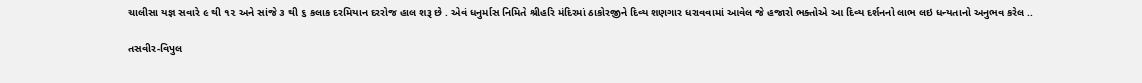ચાલીસા યજ્ઞ સવારે ૯ થી ૧૨ અને સાંજે ૩ થી ૬ કલાક દરમિયાન દરરોજ હાલ શરૂ છે . એવં ધનુર્માસ નિમિતે શ્રીહરિ મંદિરમાં ઠાકોરજીને દિવ્ય શણગાર ધરાવવામાં આવેલ જે હજારો ભક્તોએ આ દિવ્ય દર્શનનો લાભ લઇ ધન્યતાનો અનુભવ કરેલ ..

તસવીર-વિપુલ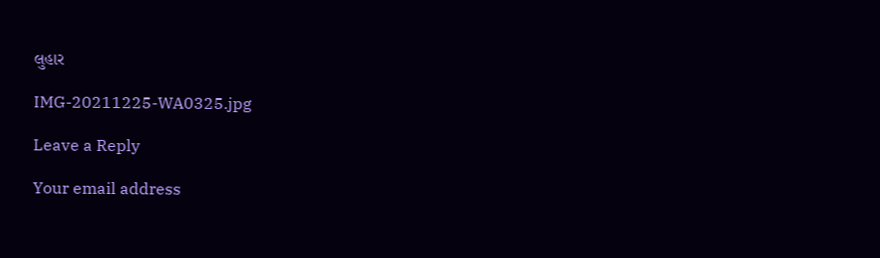લુહાર

IMG-20211225-WA0325.jpg

Leave a Reply

Your email address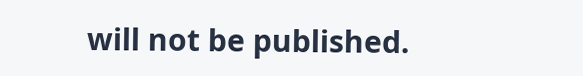will not be published.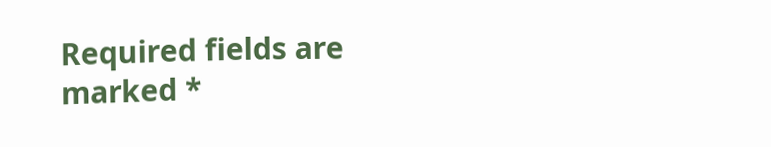Required fields are marked *